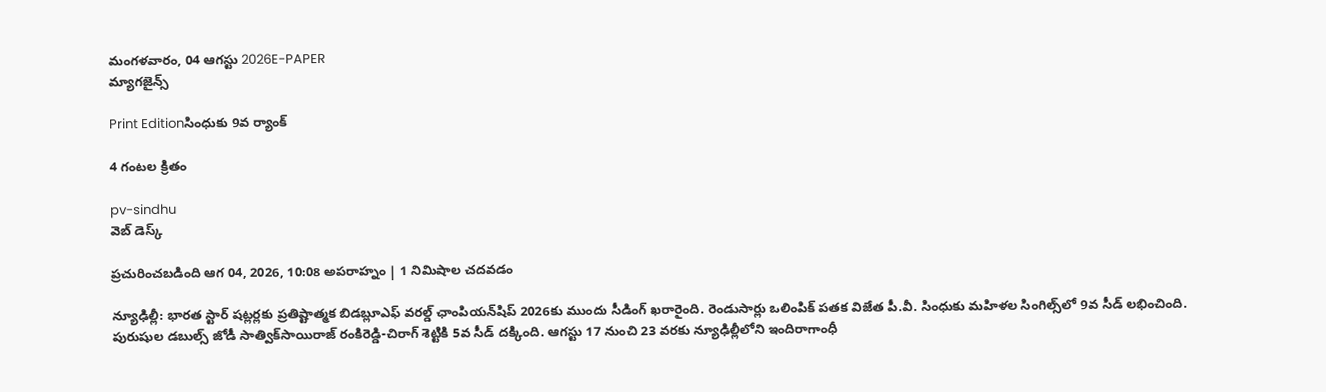మంగళవారం, 04 ఆగస్టు 2026E-PAPER
మ్యాగజైన్స్

Print Editionసింధుకు 9వ ర్యాంక్‌

4 గంటల క్రితం

pv-sindhu
వెబ్ డెస్క్

ప్రచురించబడింది ఆగ 04, 2026, 10:08 అపరాహ్నం | 1 నిమిషాల చదవడం

న్యూఢిల్లీ: భారత స్టార్‌ షట్లర్లకు ప్రతిష్టాత్మక బిడబ్లూఎఫ్‌ వరల్డ్‌ ఛాంపియన్‌షిప్‌ 2026కు ముందు సీడింగ్‌ ఖరారైంది. రెండుసార్లు ఒలింపిక్‌ పతక విజేత పీ.వీ. సింధుకు మహిళల సింగిల్స్‌లో 9వ సీడ్‌ లభించింది. పురుషుల డబుల్స్‌ జోడీ సాత్విక్‌సాయిరాజ్‌ రంకిరెడ్డి-చిరాగ్‌ శెట్టికి 5వ సీడ్‌ దక్కింది. ఆగస్టు 17 నుంచి 23 వరకు న్యూఢిల్లీలోని ఇందిరాగాంధీ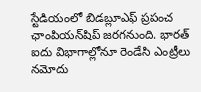స్టేడియంలో బిడబ్లూఎఫ్‌ ప్రపంచ ఛాంపియన్‌షిప్‌ జరగనుంది. భారత్‌ ఐదు విభాగాల్లోనూ రెండేసి ఎంట్రీలు నమోదు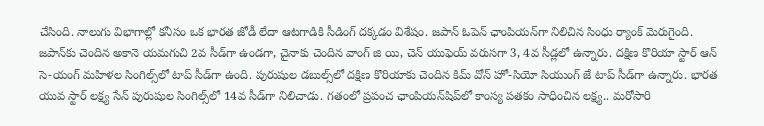చేసింది. నాలుగు విభాగాల్లో కనీసం ఒక భారత జోడీ లేదా ఆటగాడికి సీడింగ్‌ దక్కడం విశేషం. జపాన్‌ ఓపెన్‌ ఛాంపియన్‌గా నిలిచిన సింధు ర్యాంక్‌ ‌మెరుగైంది. జపాన్‌కు చెందిన అకానె యమగుచి 2వ సీడ్‌గా ఉండగా, చైనాకు చెందిన వాంగ్‌ జి యి, చెన్‌ యుఫెయ్‌ వరుసగా 3, 4వ సీడ్లలో ఉన్నారు. దక్షిణ కొరియా స్టార్‌ ఆన్‌ సె-యంగ్‌ మహిళల సింగిల్స్‌లో టాప్‌ సీడ్‌గా ఉంది. పురుషుల డబుల్స్‌లో దక్షిణ కొరియాకు చెందిన కిమ్‌ వోన్‌ హో-సియో సియుంగ్‌ జే టాప్‌ సీడ్‌గా ఉన్నారు. భారత యువ స్టార్‌ లక్ష్య సేన్‌ పురుషుల సింగిల్స్‌లో 14వ సీడ్‌గా నిలిచాడు. గతంలో ప్రపంచ ఛాంపియన్‌షిప్‌లో కాంస్య పతకం సాధించిన లక్ష్య.. మరోసారి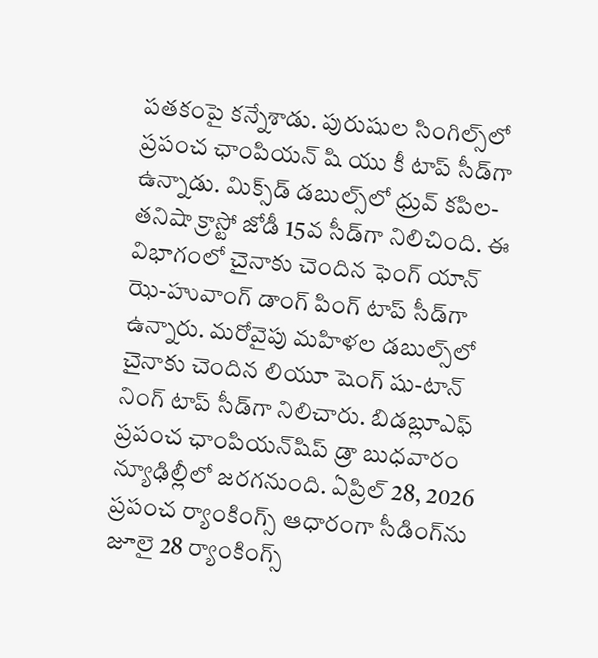పతకంపై కన్నేశాడు. పురుషుల సింగిల్స్‌లో ప్రపంచ ఛాంపియన్‌ షి యు కీ టాప్‌ సీడ్‌గా ఉన్నాడు. మిక్స్‌‌డ్‌ ‌డబుల్స్‌‌లో ధ్రువ్‌ కపిల-తనిషా క్రాస్టో జోడీ 15వ సీడ్‌గా నిలిచింది. ఈ విభాగంలో చైనాకు చెందిన ఫెంగ్‌ యాన్‌ ఝె-హువాంగ్‌ డాంగ్‌ పింగ్‌ టాప్‌ సీడ్‌గా ఉన్నారు. మరోవైపు మహిళల డబుల్స్‌లో చైనాకు చెందిన లియూ షెంగ్‌ షు-టాన్‌ నింగ్‌ టాప్‌ సీడ్‌గా నిలిచారు. బిడబ్లూఎఫ్‌ ప్రపంచ ఛాంపియన్‌షిప్‌ డ్రా బుధవారం న్యూఢిల్లీలో జరగనుంది. ఏప్రిల్‌ 28, 2026 ప్రపంచ ర్యాంకింగ్స్‌ ఆధారంగా సీడింగ్‌ను జూలై 28 ర్యాంకింగ్స్‌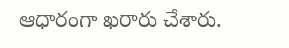ఆధారంగా ఖరారు చేశారు.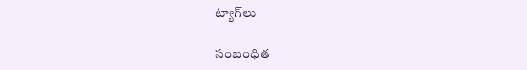ట్యాగ్‌లు

సంబంధిత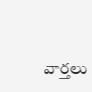వార్తలు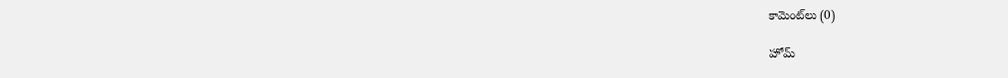కామెంట్‌లు (0)

హోమ్